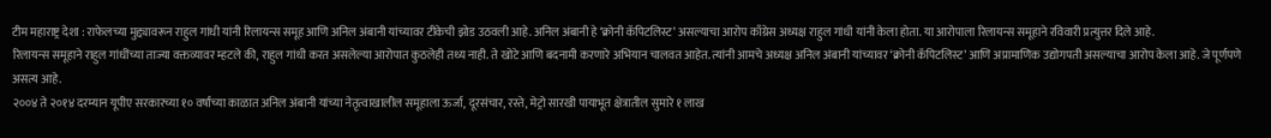टीम महाराष्ट्र देशा : राफेलच्या मुद्द्यावरून राहुल गांधी यांनी रिलायन्स समूह आणि अनिल अंबानी यांच्यावर टीकेची झोड उठवली आहे. अनिल अंबानी हे ‘क्रोनी कॅपिटलिस्ट’ असल्याचा आरोप काँग्रेस अध्यक्ष राहुल गांधी यांनी केला होता. या आरोपाला रिलायन्स समूहाने रविवारी प्रत्युत्तर दिले आहे.
रिलायन्स समूहाने राहुल गांधींच्या ताज्या वक्तव्यावर म्हटले की, राहुल गांधी करत असलेल्या आरोपात कुठलेही तथ्य नाही. ते खोटे आणि बदनामी करणारे अभियान चालवत आहेत. त्यांनी आमचे अध्यक्ष अनिल अंबानी यांच्यावर ‘क्रोनी कॅपिटलिस्ट’ आणि अप्रामाणिक उद्योगपती असल्याचा आरोप केला आहे. जे पूर्णपणे असत्य आहे.
२००४ ते २०१४ दरम्यान यूपीए सरकारच्या १० वर्षांच्या काळात अनिल अंबानी यांच्या नेतृत्वाखालील समूहाला ऊर्जा, दूरसंचार, रस्ते, मेट्रो सारखी पायाभूत क्षेत्रातील सुमारे १ लाख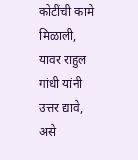कोटींची कामे मिळाली, यावर राहुल गांधी यांनी उत्तर द्यावे, असे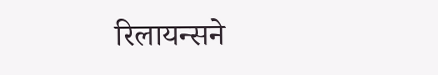रिलायन्सने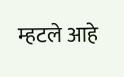म्हटले आहे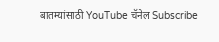बातम्यांसाठी YouTube चॅनेल Subscribe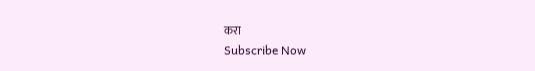करा
Subscribe Now